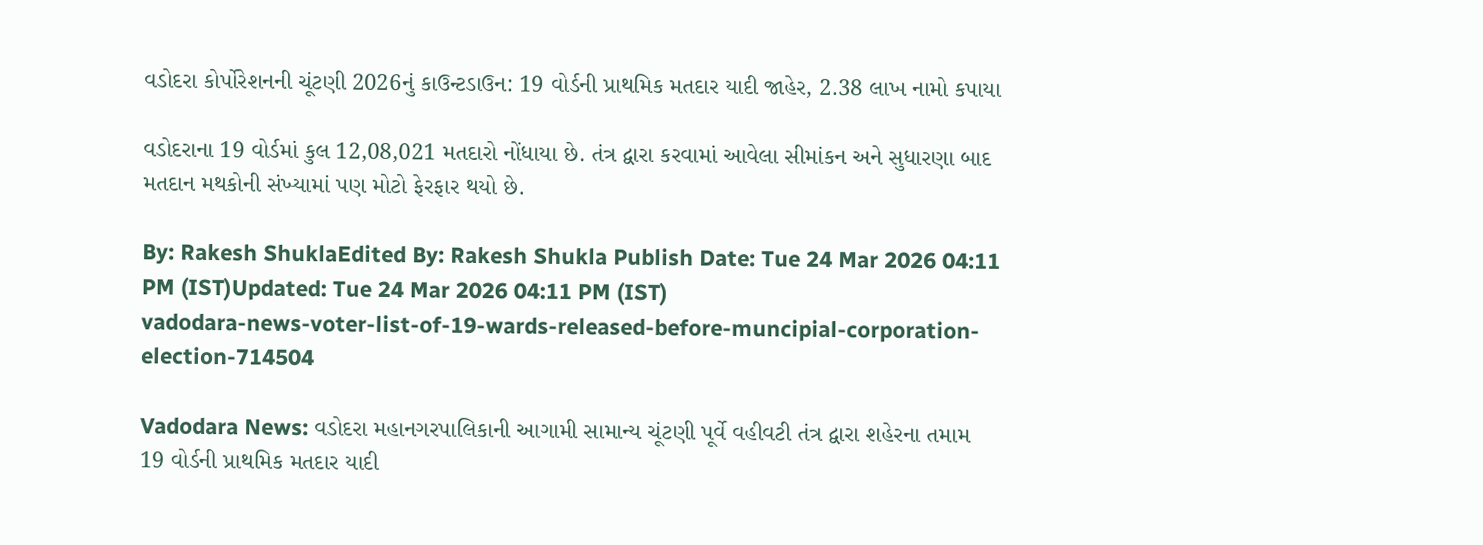વડોદરા કોર્પોરેશનની ચૂંટણી 2026નું કાઉન્ટડાઉન: 19 વોર્ડની પ્રાથમિક મતદાર યાદી જાહેર, 2.38 લાખ નામો કપાયા

વડોદરાના 19 વોર્ડમાં કુલ 12,08,021 મતદારો નોંધાયા છે. તંત્ર દ્વારા કરવામાં આવેલા સીમાંકન અને સુધારણા બાદ મતદાન મથકોની સંખ્યામાં પણ મોટો ફેરફાર થયો છે.

By: Rakesh ShuklaEdited By: Rakesh Shukla Publish Date: Tue 24 Mar 2026 04:11 PM (IST)Updated: Tue 24 Mar 2026 04:11 PM (IST)
vadodara-news-voter-list-of-19-wards-released-before-muncipial-corporation-election-714504

Vadodara News: વડોદરા મહાનગરપાલિકાની આગામી સામાન્ય ચૂંટણી પૂર્વે વહીવટી તંત્ર દ્વારા શહેરના તમામ 19 વોર્ડની પ્રાથમિક મતદાર યાદી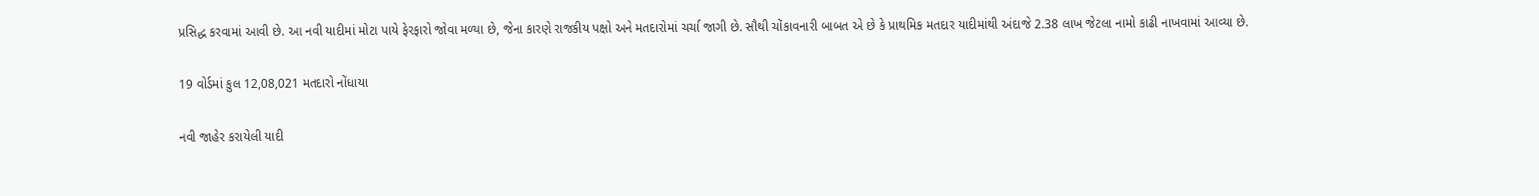પ્રસિદ્ધ કરવામાં આવી છે. આ નવી યાદીમાં મોટા પાયે ફેરફારો જોવા મળ્યા છે, જેના કારણે રાજકીય પક્ષો અને મતદારોમાં ચર્ચા જાગી છે. સૌથી ચોંકાવનારી બાબત એ છે કે પ્રાથમિક મતદાર યાદીમાંથી અંદાજે 2.38 લાખ જેટલા નામો કાઢી નાખવામાં આવ્યા છે.

19 વોર્ડમાં કુલ 12,08,021 મતદારો નોંધાયા

નવી જાહેર કરાયેલી યાદી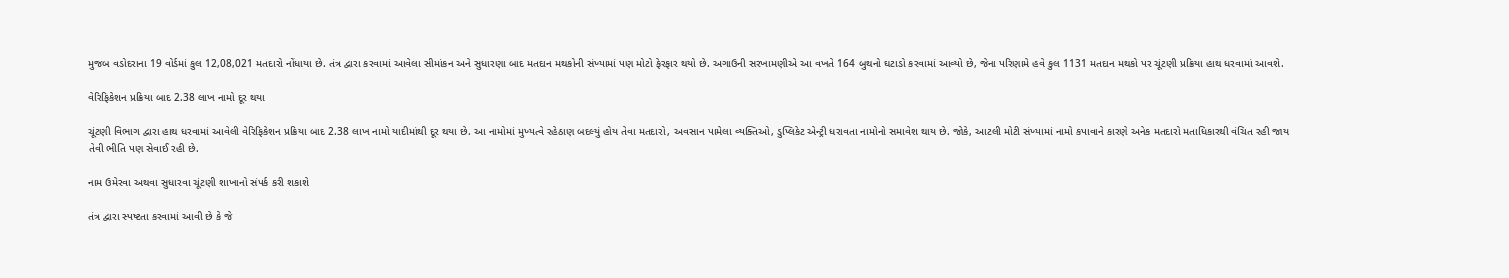મુજબ વડોદરાના 19 વોર્ડમાં કુલ 12,08,021 મતદારો નોંધાયા છે. તંત્ર દ્વારા કરવામાં આવેલા સીમાંકન અને સુધારણા બાદ મતદાન મથકોની સંખ્યામાં પણ મોટો ફેરફાર થયો છે. અગાઉની સરખામણીએ આ વખતે 164 બુથનો ઘટાડો કરવામાં આવ્યો છે, જેના પરિણામે હવે કુલ 1131 મતદાન મથકો પર ચૂંટણી પ્રક્રિયા હાથ ધરવામાં આવશે.

વેરિફિકેશન પ્રક્રિયા બાદ 2.38 લાખ નામો દૂર થયા

ચૂંટણી વિભાગ દ્વારા હાથ ધરવામાં આવેલી વેરિફિકેશન પ્રક્રિયા બાદ 2.38 લાખ નામો યાદીમાંથી દૂર થયા છે. આ નામોમાં મુખ્યત્વે રહેઠાણ બદલ્યું હોય તેવા મતદારો, અવસાન પામેલા વ્યક્તિઓ, ડુપ્લિકેટ એન્ટ્રી ધરાવતા નામોનો સમાવેશ થાય છે. જોકે, આટલી મોટી સંખ્યામાં નામો કપાવાને કારણે અનેક મતદારો મતાધિકારથી વંચિત રહી જાય તેવી ભીતિ પણ સેવાઈ રહી છે.

નામ ઉમેરવા અથવા સુધારવા ચૂંટણી શાખાનો સંપર્ક કરી શકાશે

તંત્ર દ્વારા સ્પષ્ટતા કરવામાં આવી છે કે જે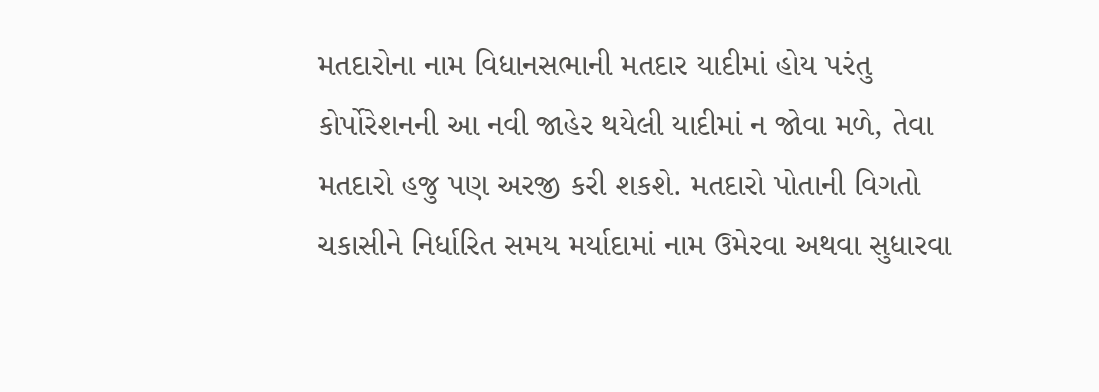મતદારોના નામ વિધાનસભાની મતદાર યાદીમાં હોય પરંતુ કોર્પોરેશનની આ નવી જાહેર થયેલી યાદીમાં ન જોવા મળે, તેવા મતદારો હજુ પણ અરજી કરી શકશે. મતદારો પોતાની વિગતો ચકાસીને નિર્ધારિત સમય મર્યાદામાં નામ ઉમેરવા અથવા સુધારવા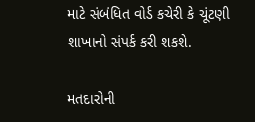માટે સંબંધિત વોર્ડ કચેરી કે ચૂંટણી શાખાનો સંપર્ક કરી શકશે.

મતદારોની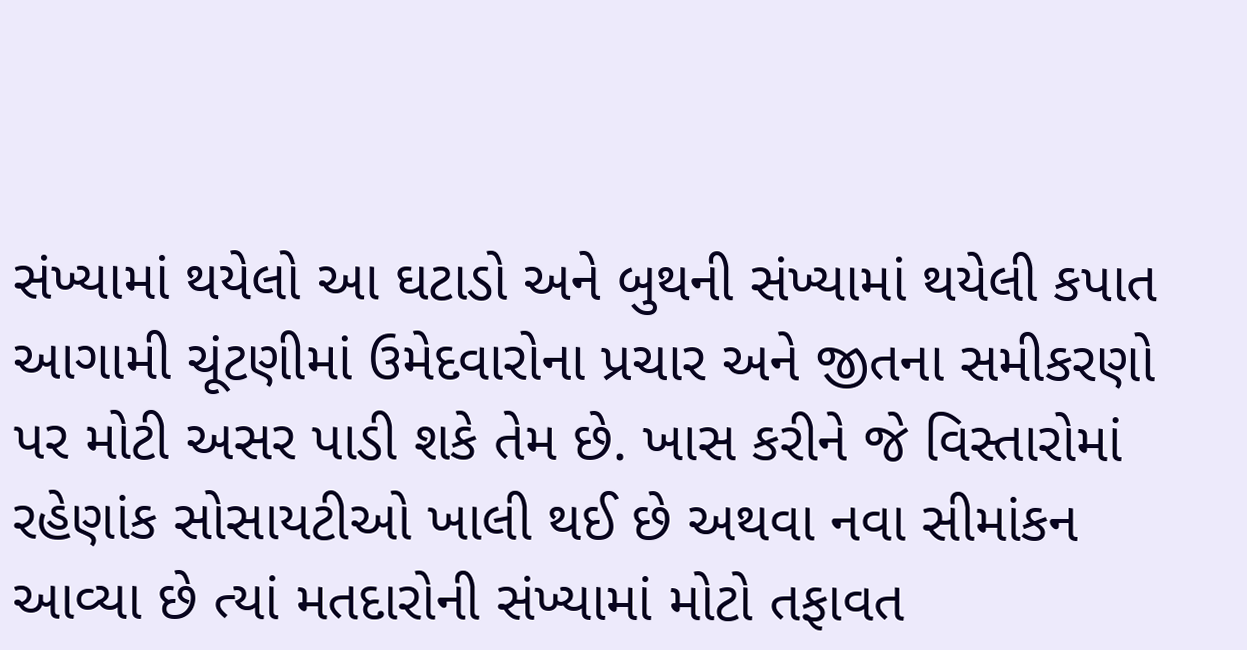સંખ્યામાં થયેલો આ ઘટાડો અને બુથની સંખ્યામાં થયેલી કપાત આગામી ચૂંટણીમાં ઉમેદવારોના પ્રચાર અને જીતના સમીકરણો પર મોટી અસર પાડી શકે તેમ છે. ખાસ કરીને જે વિસ્તારોમાં રહેણાંક સોસાયટીઓ ખાલી થઈ છે અથવા નવા સીમાંકન આવ્યા છે ત્યાં મતદારોની સંખ્યામાં મોટો તફાવત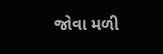જોવા મળી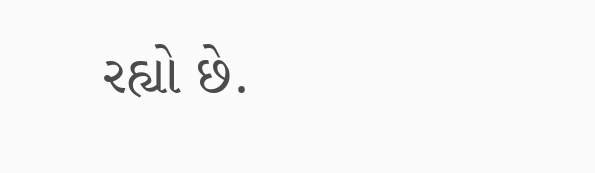રહ્યો છે.